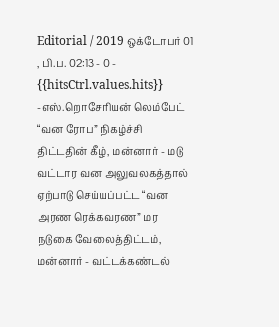Editorial / 2019 ஒக்டோபர் 01 , பி.ப. 02:13 - 0 - {{hitsCtrl.values.hits}}
-எஸ்.றொசேரியன் லெம்பேட்
“வன ரோப” நிகழ்ச்சி திட்டதின் கீழ், மன்னார் - மடு வட்டார வன அலுவலகத்தால் ஏற்பாடு செய்யப்பட்ட “வன அரண ரெக்கவரண” மர நடுகை வேலைத்திட்டம், மன்னார் - வட்டக்கண்டல்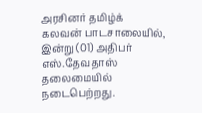அரசினர் தமிழ்க் கலவன் பாடசாலையில், இன்று (01) அதிபர் எஸ்.தேவதாஸ் தலைமையில் நடைபெற்றது.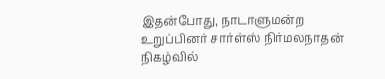இதன்போது, நாடாளுமன்ற உறுப்பினர் சார்ள்ஸ் நிர்மலநாதன் நிகழ்வில்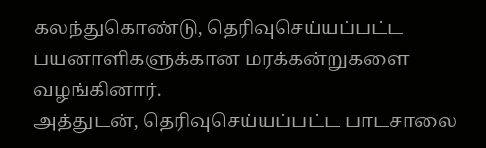கலந்துகொண்டு, தெரிவுசெய்யப்பட்ட பயனாளிகளுக்கான மரக்கன்றுகளை வழங்கினார்.
அத்துடன், தெரிவுசெய்யப்பட்ட பாடசாலை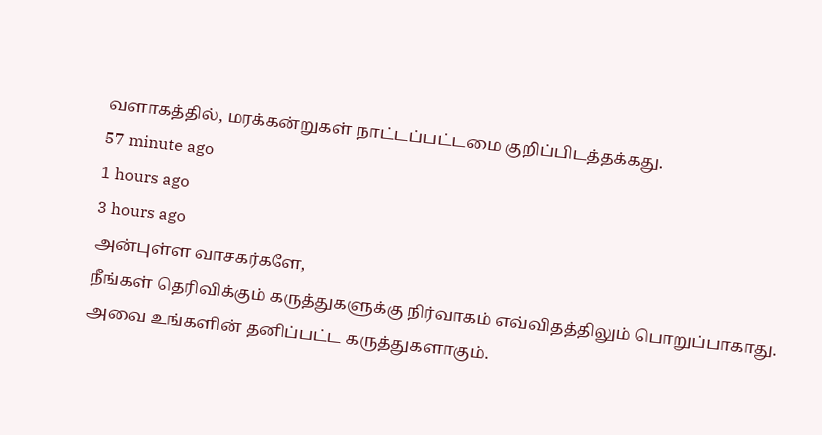வளாகத்தில், மரக்கன்றுகள் நாட்டப்பட்டமை குறிப்பிடத்தக்கது.
57 minute ago
1 hours ago
3 hours ago
அன்புள்ள வாசகர்களே,
நீங்கள் தெரிவிக்கும் கருத்துகளுக்கு நிர்வாகம் எவ்விதத்திலும் பொறுப்பாகாது. அவை உங்களின் தனிப்பட்ட கருத்துகளாகும்.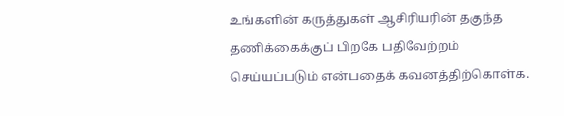உங்களின் கருத்துகள் ஆசிரியரின் தகுந்த தணிக்கைக்குப் பிறகே பதிவேற்றம் செய்யப்படும் என்பதைக் கவனத்திற்கொள்க.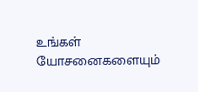உங்கள் யோசனைகளையும்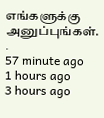எங்களுக்கு அனுப்புங்கள். .
57 minute ago
1 hours ago
3 hours ago